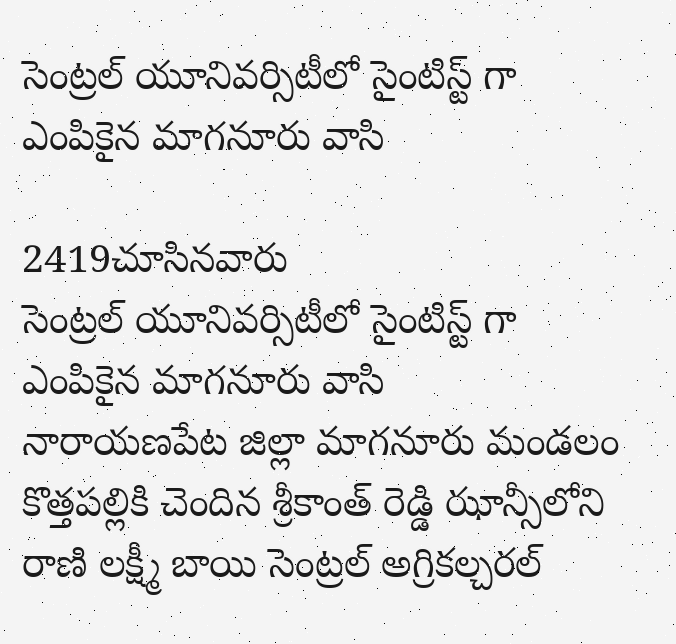సెంట్రల్ యూనివర్సిటీలో సైంటిస్ట్ గా ఎంపికైన మాగనూరు వాసి

2419చూసినవారు
సెంట్రల్ యూనివర్సిటీలో సైంటిస్ట్ గా ఎంపికైన మాగనూరు వాసి
నారాయణపేట జిల్లా మాగనూరు మండలం కొత్తపల్లికి చెందిన శ్రీకాంత్ రెడ్డి ఝాన్సీలోని రాణి లక్ష్మీ బాయి సెంట్రల్ అగ్రికల్చరల్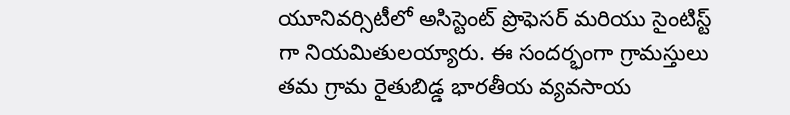యూనివర్సిటీలో అసిస్టెంట్ ప్రొఫెసర్ మరియు సైంటిస్ట్ గా నియమితులయ్యారు. ఈ సందర్భంగా గ్రామస్తులు తమ గ్రామ రైతుబిడ్డ భారతీయ వ్యవసాయ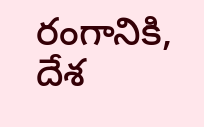రంగానికి, దేశ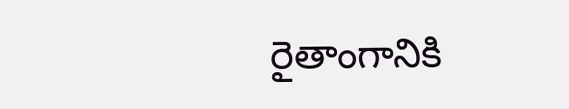రైతాంగానికి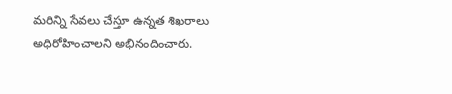మరిన్ని సేవలు చేస్తూ ఉన్నత శిఖరాలు అధిరోహించాలని అభినందించారు.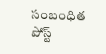సంబంధిత పోస్ట్